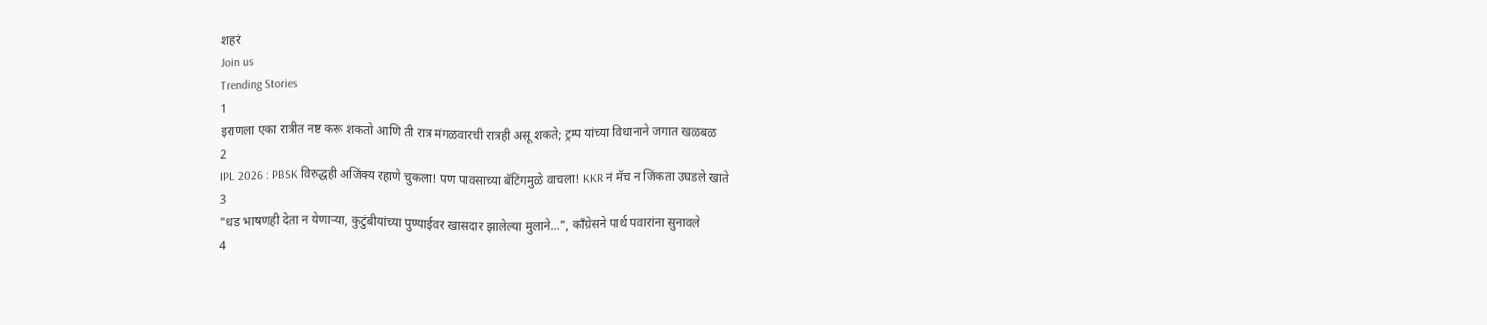शहरं
Join us
Trending Stories
1
इराणला एका रात्रीत नष्ट करू शकतो आणि ती रात्र मंगळवारची रात्रही असू शकते; ट्रम्प यांच्या विधानाने जगात खळबळ
2
IPL 2026 : PBSK विरुद्धही अजिंक्य रहाणे चुकला! पण पावसाच्या बॅटिंगमुळे वाचला! KKR नं मॅच न जिंकता उघडले खाते
3
"धड भाषणही देता न येणाऱ्या, कुटुंबीयांच्या पुण्याईवर खासदार झालेल्या मुलाने...", काँग्रेसने पार्थ पवारांना सुनावले
4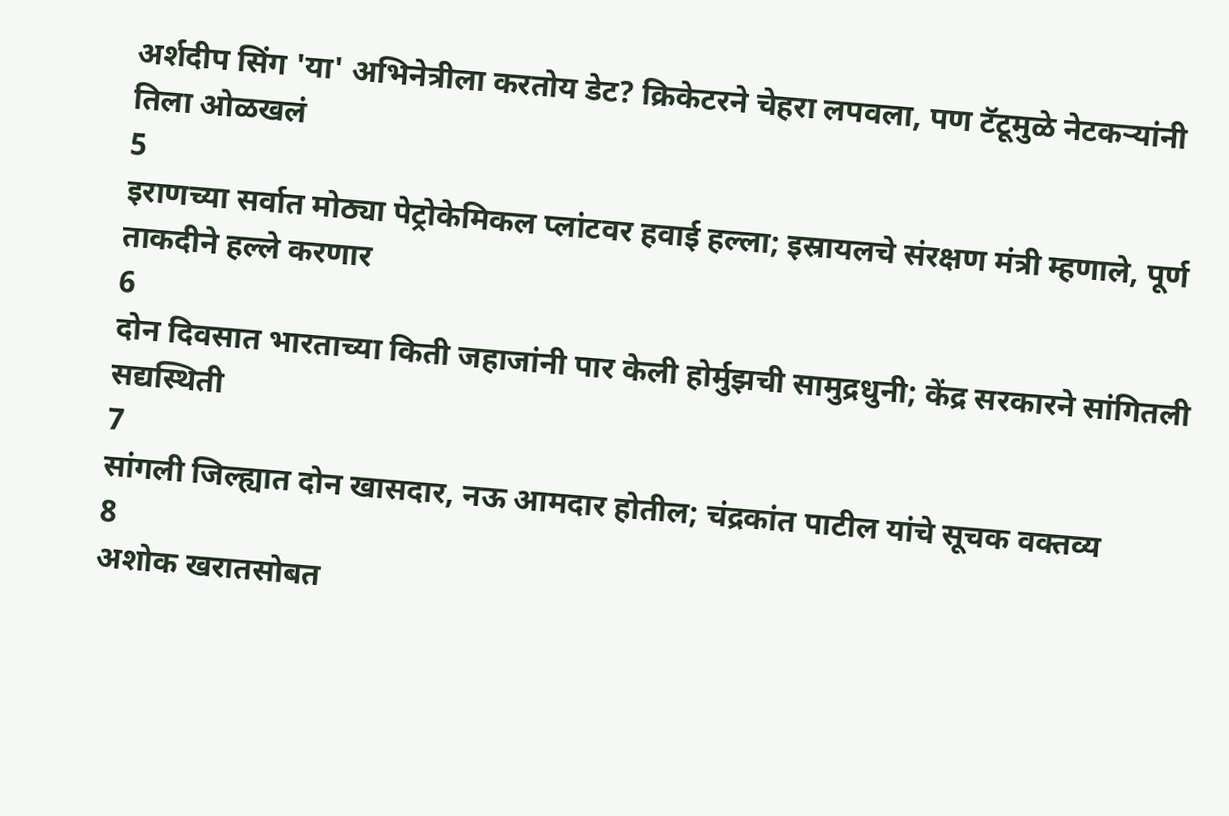अर्शदीप सिंग 'या' अभिनेत्रीला करतोय डेट? क्रिकेटरने चेहरा लपवला, पण टॅटूमुळे नेटकऱ्यांनी तिला ओळखलं
5
इराणच्या सर्वात मोठ्या पेट्रोकेमिकल प्लांटवर हवाई हल्ला; इस्रायलचे संरक्षण मंत्री म्हणाले, पूर्ण ताकदीने हल्ले करणार
6
दोन दिवसात भारताच्या किती जहाजांनी पार केली होर्मुझची सामुद्रधुनी; केंद्र सरकारने सांगितली सद्यस्थिती
7
सांगली जिल्ह्यात दोन खासदार, नऊ आमदार होतील; चंद्रकांत पाटील यांचे सूचक वक्तव्य
8
अशोक खरातसोबत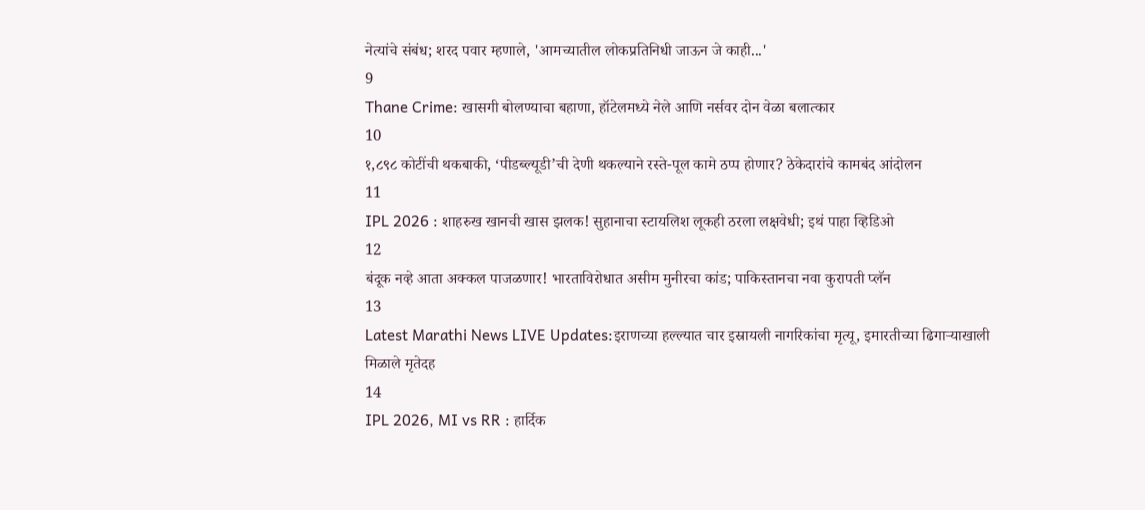नेत्यांचे संबंध; शरद पवार म्हणाले, 'आमच्यातील लोकप्रतिनिधी जाऊन जे काही...'
9
Thane Crime: खासगी बोलण्याचा बहाणा, हॉटेलमध्ये नेले आणि नर्सवर दोन वेळा बलात्कार
10
१,८९८ कोटींची थकबाकी, ‘पीडब्ल्यूडी’ची देणी थकल्याने रस्ते-पूल कामे ठप्प होणार? ठेकेदारांचे कामबंद आंदोलन
11
IPL 2026 : शाहरुख खानची खास झलक! सुहानाचा स्टायलिश लूकही ठरला लक्षवेधी; इथं पाहा व्हिडिओ
12
बंदूक नव्हे आता अक्कल पाजळणार! भारताविरोधात असीम मुनीरचा कांड; पाकिस्तानचा नवा कुरापती प्लॅन
13
Latest Marathi News LIVE Updates:इराणच्या हल्ल्यात चार इस्रायली नागरिकांचा मृत्यू, इमारतीच्या ढिगाऱ्याखाली मिळाले मृतेदह
14
IPL 2026, MI vs RR : हार्दिक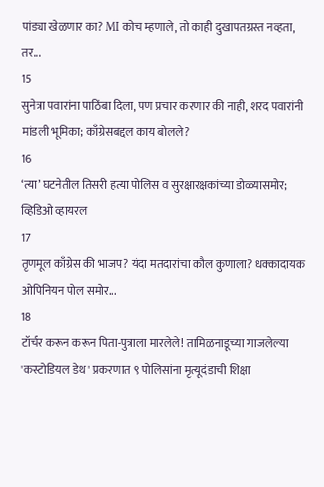पांड्या खेळणार का? MI कोच म्हणाले, तो काही दुखापतग्रस्त नव्हता, तर...
15
सुनेत्रा पवारांना पाठिंबा दिला, पण प्रचार करणार की नाही, शरद पवारांनी मांडली भूमिका; काँग्रेसबद्दल काय बोलले?
16
‘त्या’ घटनेतील तिसरी हत्या पोलिस व सुरक्षारक्षकांच्या डोळ्यासमोर; व्हिडिओ व्हायरल
17
तृणमूल काँग्रेस की भाजप? यंदा मतदारांचा कौल कुणाला? धक्कादायक ओपिनियन पोल समोर...
18
टॉर्चर करून करून पिता-पुत्राला मारलेले! तामिळनाडूच्या गाजलेल्या 'कस्टोडियल डेथ' प्रकरणात ९ पोलिसांना मृत्यूदंडाची शिक्षा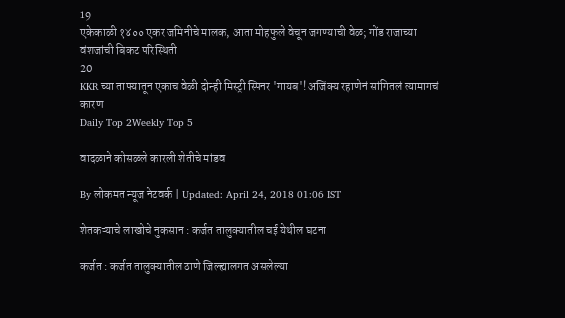19
एकेकाळी १४०० एकर जमिनीचे मालक, आता मोहफुले वेचून जगण्याची वेळ; गोंड राजाच्या वंशजांची बिकट परिस्थिती
20
KKR च्या ताफ्यातून एकाच वेळी दोन्ही मिस्ट्री स्पिनर 'गायब'! अजिंक्य रहाणेनं सांगितलं त्यामागचं कारण
Daily Top 2Weekly Top 5

वादळाने कोसळले कारली शेतीचे मांडव

By लोकमत न्यूज नेटवर्क | Updated: April 24, 2018 01:06 IST

शेतकऱ्याचे लाखोचे नुकसान : कर्जत तालुक्यातील चई येथील घटना

कर्जत : कर्जत तालुक्यातील ठाणे जिल्ह्यालगत असलेल्या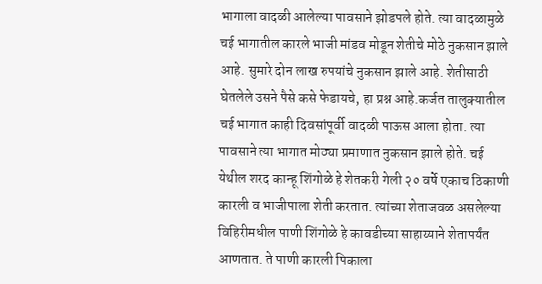भागाला वादळी आलेल्या पावसाने झोडपले होते. त्या वादळामुळे चई भागातील कारले भाजी मांडव मोडून शेतीचे मोठे नुकसान झाले आहे. सुमारे दोन लाख रुपयांचे नुकसान झाले आहे. शेतीसाठी घेतलेले उसने पैसे कसे फेडायचे, हा प्रश्न आहे.कर्जत तालुक्यातील चई भागात काही दिवसांपूर्वी वादळी पाऊस आला होता. त्या पावसाने त्या भागात मोठ्या प्रमाणात नुकसान झाले होते. चई येथील शरद कान्हू शिंगोळे हे शेतकरी गेली २० वर्षे एकाच ठिकाणी कारली व भाजीपाला शेती करतात. त्यांच्या शेताजवळ असलेल्या विहिरीमधील पाणी शिंगोळे हे कावडीच्या साहाय्याने शेतापर्यंत आणतात. ते पाणी कारली पिकाला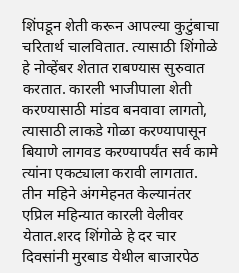शिंपडून शेती करून आपल्या कुटुंबाचा चरितार्थ चालवितात. त्यासाठी शिंगोळे हे नोव्हेंबर शेतात राबण्यास सुरुवात करतात. कारली भाजीपाला शेती करण्यासाठी मांडव बनवावा लागतो, त्यासाठी लाकडे गोळा करण्यापासून बियाणे लागवड करण्यापर्यंत सर्व कामे त्यांना एकट्याला करावी लागतात. तीन महिने अंगमेहनत केल्यानंतर एप्रिल महिन्यात कारली वेलीवर येतात.शरद शिंगोळे हे दर चार दिवसांनी मुरबाड येथील बाजारपेठ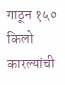गाठून १५० किलो कारल्यांची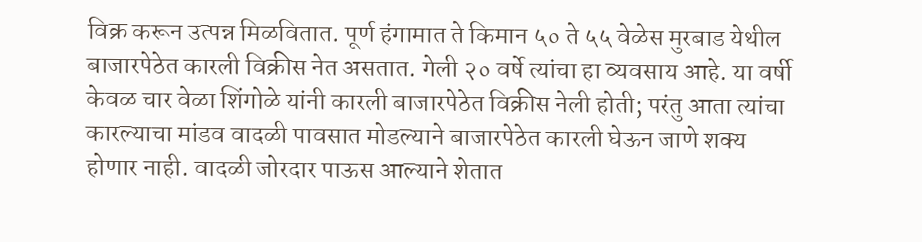विक्र करून उत्पन्न मिळवितात. पूर्ण हंगामात ते किमान ५० ते ५५ वेळेस मुरबाड येथील बाजारपेठेत कारली विक्रीस नेत असतात. गेली २० वर्षे त्यांचा हा व्यवसाय आहे. या वर्षी केवळ चार वेळा शिंगोळे यांनी कारली बाजारपेठेत विक्रीस नेली होती; परंतु आता त्यांचा कारल्याचा मांडव वादळी पावसात मोडल्याने बाजारपेठेत कारली घेऊन जाणे शक्य होणार नाही. वादळी जोरदार पाऊस आल्याने शेतात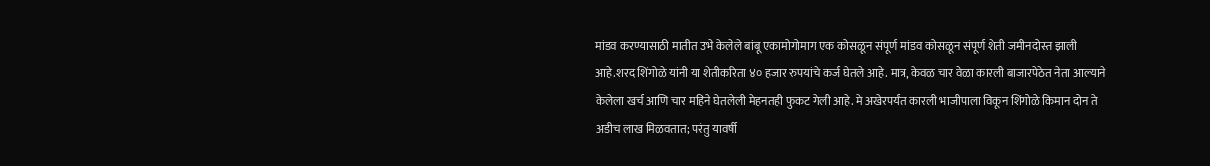मांडव करण्यासाठी मातीत उभे केलेले बांबू एकामोगोमाग एक कोसळून संपूर्ण मांडव कोसळून संपूर्ण शेती जमीनदोस्त झाली आहे.शरद शिंगोळे यांनी या शेतीकरिता ४० हजार रुपयांचे कर्ज घेतले आहे. मात्र, केवळ चार वेळा कारली बाजारपेठेत नेता आल्याने केलेला खर्च आणि चार महिने घेतलेली मेहनतही फुकट गेली आहे. मे अखेरपर्यंत कारली भाजीपाला विकून शिंगोळे किमान दोन ते अडीच लाख मिळवतात; परंतु यावर्षी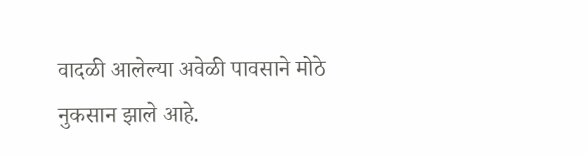वादळी आलेल्या अवेळी पावसाने मोठे नुकसान झाले आहे.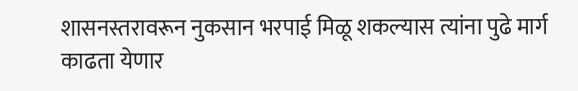शासनस्तरावरून नुकसान भरपाई मिळू शकल्यास त्यांना पुढे मार्ग काढता येणार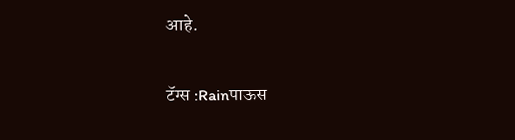आहे.

टॅग्स :Rainपाऊस